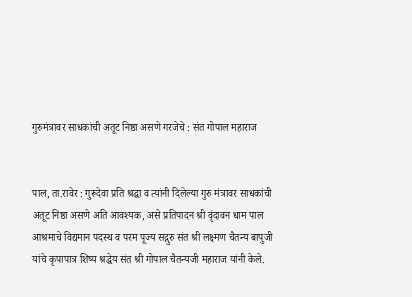गुरुमंत्रावर साधकांची अतूट निष्ठा असणे गरजेचे : संत गोपाल महाराज


पाल, ता.रावेर : गुरूदेवा प्रति श्रद्धा व त्यांनी दिलेल्या गुरु मंत्रावर साधकांची अतूट निष्ठा असणे अति आवश्यक, असे प्रतिपादन श्री वृंदावन धाम पाल आश्रमाचे विद्यमान पदस्थ व परम पूज्य सद्गुरु संत श्री लक्ष्मण चैतन्य बापुजी यांचे कृपापात्र शिष्य श्रद्धेय संत श्री गोपाल चैतन्यजी महाराज यांनी केले.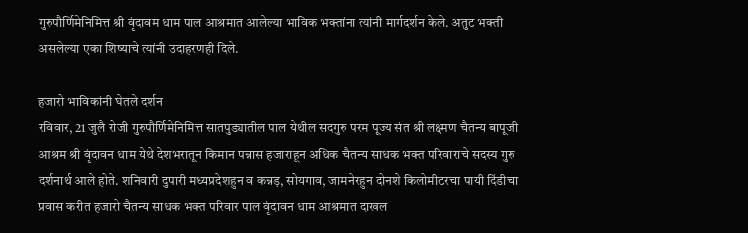गुरुपौर्णिमेनिमित्त श्री वृंदावम धाम पाल आश्रमात आलेल्या भाविक भक्तांना त्यांनी मार्गदर्शन केले. अतुट भक्ती असलेल्या एका शिष्याचे त्यांनी उदाहरणही दिले.

हजारो भाविकांनी घेतले दर्शन
रविवार, 21 जुलै रोजी गुरुपौर्णिमेनिमित्त सातपुड्यातील पाल येथील सदगुरु परम पूज्य संत श्री लक्ष्मण चैतन्य बापूजी आश्रम श्री वृंदावन धाम येथे देशभरातून किमान पन्नास हजाराहून अधिक चैतन्य साधक भक्त परिवाराचे सदस्य गुरु दर्शनार्थ आले होते. शनिवारी दुपारी मध्यप्रदेशहुन व कन्नड़, सोयगाव, जामनेरहुन दोनशे किलोमीटरचा पायी दिंडीचा प्रवास करीत हजारो चैतन्य साधक भक्त परिवार पाल वृंदावन धाम आश्रमात दाखल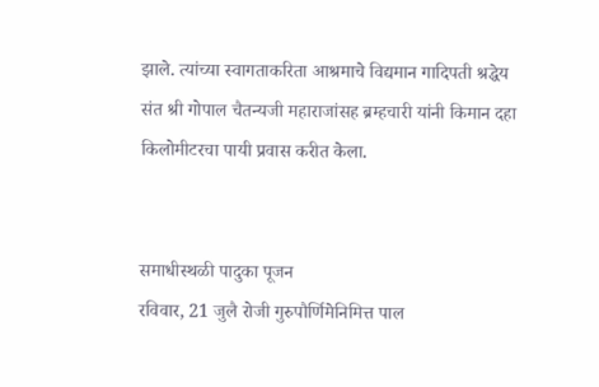झाले. त्यांच्या स्वागताकरिता आश्रमाचे विद्यमान गादिपती श्रद्धेय संत श्री गोपाल चैतन्यजी महाराजांसह ब्रम्हचारी यांनी किमान दहा किलोमीटरचा पायी प्रवास करीत केला.


समाधीस्थळी पादुका पूजन
रविवार, 21 जुलै रोजी गुरुपौर्णिमेनिमित्त पाल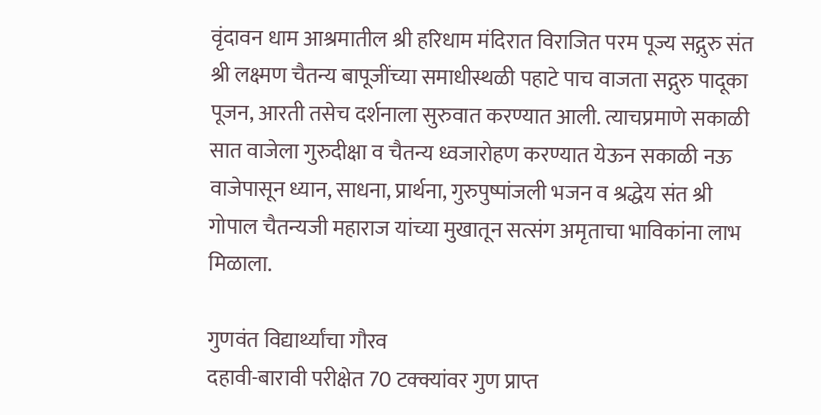वृंदावन धाम आश्रमातील श्री हरिधाम मंदिरात विराजित परम पूज्य सद्गुरु संत श्री लक्ष्मण चैतन्य बापूजींच्या समाधीस्थळी पहाटे पाच वाजता सद्गुरु पादूका पूजन, आरती तसेच दर्शनाला सुरुवात करण्यात आली. त्याचप्रमाणे सकाळी सात वाजेला गुरुदीक्षा व चैतन्य ध्वजारोहण करण्यात येऊन सकाळी नऊ वाजेपासून ध्यान, साधना, प्रार्थना, गुरुपुष्पांजली भजन व श्रद्धेय संत श्री गोपाल चैतन्यजी महाराज यांच्या मुखातून सत्संग अमृताचा भाविकांना लाभ मिळाला.

गुणवंत विद्यार्थ्यांचा गौरव
दहावी-बारावी परीक्षेत 70 टक्क्यांवर गुण प्राप्त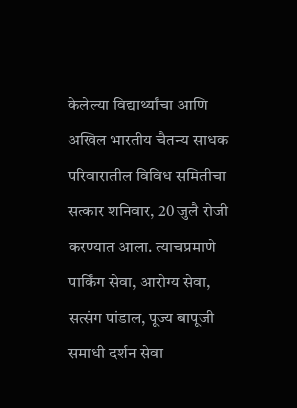केलेल्या विद्यार्थ्यांचा आणि अखिल भारतीय चैतन्य साधक परिवारातील विविध समितीचा सत्कार शनिवार, 20 जुलै रोजी करण्यात आला. त्याचप्रमाणे पार्किंग सेवा, आरोग्य सेवा, सत्संग पांडाल, पूज्य बापूजी समाधी दर्शन सेवा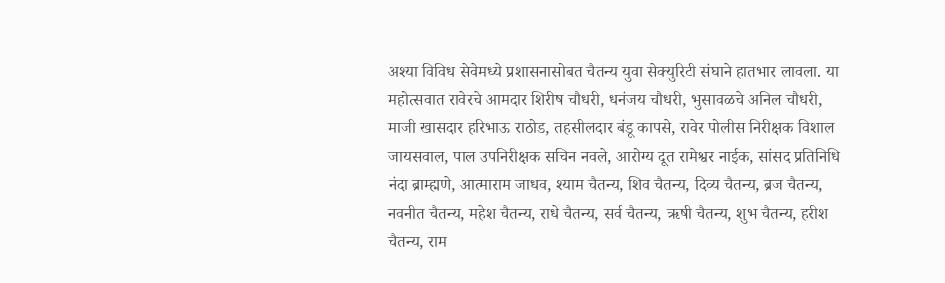अश्या विविध सेवेमध्ये प्रशासनासोबत चैतन्य युवा सेक्युरिटी संघाने हातभार लावला. या महोत्सवात रावेरचे आमदार शिरीष चौधरी, धनंजय चौधरी, भुसावळचे अनिल चौधरी, माजी खासदार हरिभाऊ राठोड, तहसीलदार बंडू कापसे, रावेर पोलीस निरीक्षक विशाल जायसवाल, पाल उपनिरीक्षक सचिन नवले, आरोग्य दूत रामेश्वर नाईक, सांसद प्रतिनिधि नंदा ब्राम्ह्मणे, आत्माराम जाधव, श्याम चैतन्य, शिव चैतन्य, दिव्य चैतन्य, ब्रज चैतन्य, नवनीत चैतन्य, महेश चैतन्य, राधे चैतन्य, सर्व चैतन्य, ऋषी चैतन्य, शुभ चैतन्य, हरीश चैतन्य, राम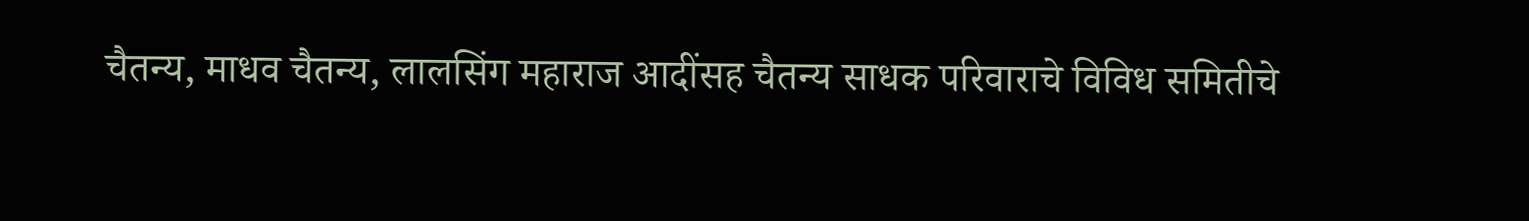चैतन्य, माधव चैतन्य, लालसिंग महाराज आदींसह चैतन्य साधक परिवाराचे विविध समितीचे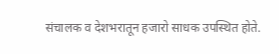संचालक व देशभरातून हजारो साधक उपस्थित होते.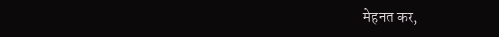मेहनत कर,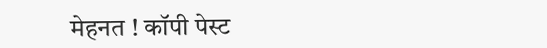मेहनत ! कॉपी पेस्ट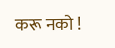करू नको !